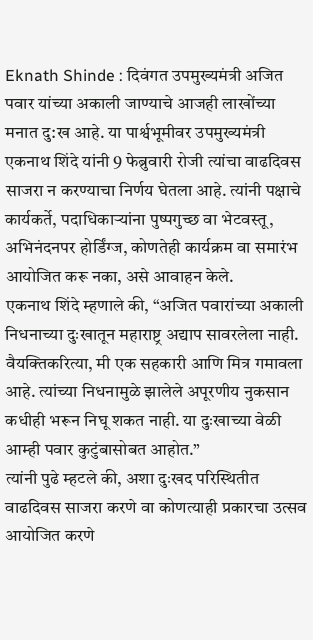Eknath Shinde : दिवंगत उपमुख्यमंत्री अजित पवार यांच्या अकाली जाण्याचे आजही लाखोंच्या मनात दु:ख आहे. या पार्श्वभूमीवर उपमुख्यमंत्री एकनाथ शिंदे यांनी 9 फेब्रुवारी रोजी त्यांचा वाढदिवस साजरा न करण्याचा निर्णय घेतला आहे. त्यांनी पक्षाचे कार्यकर्ते, पदाधिकाऱ्यांना पुष्पगुच्छ वा भेटवस्तू, अभिनंदनपर होर्डिंग्ज, कोणतेही कार्यक्रम वा समारंभ आयोजित करू नका, असे आवाहन केले.
एकनाथ शिंदे म्हणाले की, “अजित पवारांच्या अकाली निधनाच्या दुःखातून महाराष्ट्र अद्याप सावरलेला नाही. वैयक्तिकरित्या, मी एक सहकारी आणि मित्र गमावला आहे. त्यांच्या निधनामुळे झालेले अपूरणीय नुकसान कधीही भरून निघू शकत नाही. या दुःखाच्या वेळी आम्ही पवार कुटुंबासोबत आहोत.”
त्यांनी पुढे म्हटले की, अशा दुःखद परिस्थितीत वाढदिवस साजरा करणे वा कोणत्याही प्रकारचा उत्सव आयोजित करणे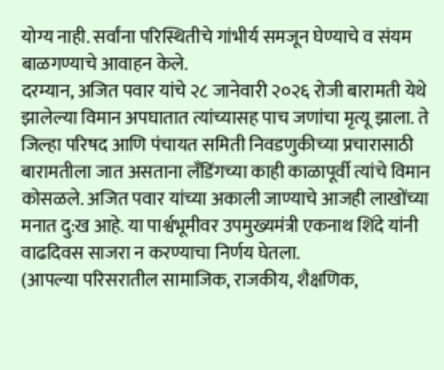योग्य नाही. सर्वांना परिस्थितीचे गांभीर्य समजून घेण्याचे व संयम बाळगण्याचे आवाहन केले.
दरम्यान, अजित पवार यांचे २८ जानेवारी २०२६ रोजी बारामती येथे झालेल्या विमान अपघातात त्यांच्यासह पाच जणांचा मृत्यू झाला. ते जिल्हा परिषद आणि पंचायत समिती निवडणुकीच्या प्रचारासाठी बारामतीला जात असताना लँडिंगच्या काही काळापूर्वी त्यांचे विमान कोसळले. अजित पवार यांच्या अकाली जाण्याचे आजही लाखोंच्या मनात दु:ख आहे. या पार्श्वभूमीवर उपमुख्यमंत्री एकनाथ शिंदे यांनी वाढदिवस साजरा न करण्याचा निर्णय घेतला.
(आपल्या परिसरातील सामाजिक, राजकीय, शैक्षणिक,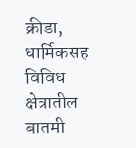क्रीडा, धार्मिकसह विविध क्षेत्रातील बातमी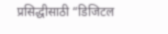प्रसिद्धीसाठी “डिजिटल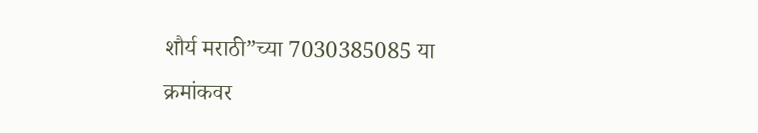शौर्य मराठी”च्या 7030385085 या क्रमांकवर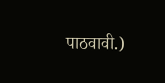पाठवावी.)